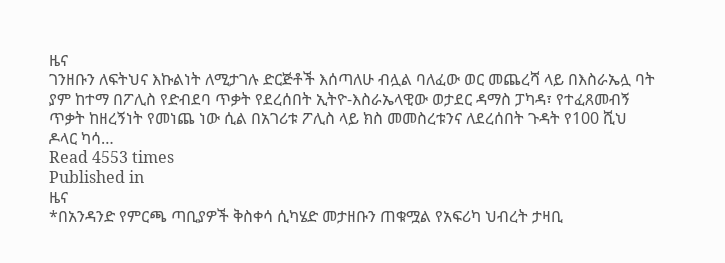ዜና
ገንዘቡን ለፍትህና እኩልነት ለሚታገሉ ድርጅቶች እሰጣለሁ ብሏል ባለፈው ወር መጨረሻ ላይ በእስራኤሏ ባት ያም ከተማ በፖሊስ የድብደባ ጥቃት የደረሰበት ኢትዮ-እስራኤላዊው ወታደር ዳማስ ፓካዳ፣ የተፈጸመብኝ ጥቃት ከዘረኝነት የመነጨ ነው ሲል በአገሪቱ ፖሊስ ላይ ክስ መመስረቱንና ለደረሰበት ጉዳት የ100 ሺህ ዶላር ካሳ…
Read 4553 times
Published in
ዜና
*በአንዳንድ የምርጫ ጣቢያዎች ቅስቀሳ ሲካሄድ መታዘቡን ጠቁሟል የአፍሪካ ህብረት ታዛቢ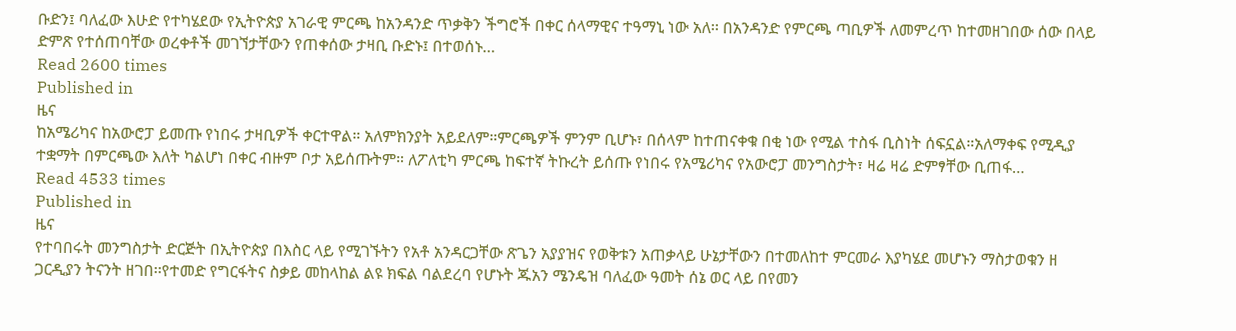ቡድን፤ ባለፈው እሁድ የተካሄደው የኢትዮጵያ አገራዊ ምርጫ ከአንዳንድ ጥቃቅን ችግሮች በቀር ሰላማዊና ተዓማኒ ነው አለ፡፡ በአንዳንድ የምርጫ ጣቢዎች ለመምረጥ ከተመዘገበው ሰው በላይ ድምጽ የተሰጠባቸው ወረቀቶች መገኘታቸውን የጠቀሰው ታዛቢ ቡድኑ፤ በተወሰኑ…
Read 2600 times
Published in
ዜና
ከአሜሪካና ከአውሮፓ ይመጡ የነበሩ ታዛቢዎች ቀርተዋል። አለምክንያት አይደለም።ምርጫዎች ምንም ቢሆኑ፣ በሰላም ከተጠናቀቁ በቂ ነው የሚል ተስፋ ቢስነት ሰፍኗል።አለማቀፍ የሚዲያ ተቋማት በምርጫው እለት ካልሆነ በቀር ብዙም ቦታ አይሰጡትም። ለፖለቲካ ምርጫ ከፍተኛ ትኩረት ይሰጡ የነበሩ የአሜሪካና የአውሮፓ መንግስታት፣ ዛሬ ዛሬ ድምፃቸው ቢጠፋ…
Read 4533 times
Published in
ዜና
የተባበሩት መንግስታት ድርጅት በኢትዮጵያ በእስር ላይ የሚገኙትን የአቶ አንዳርጋቸው ጽጌን አያያዝና የወቅቱን አጠቃላይ ሁኔታቸውን በተመለከተ ምርመራ እያካሄደ መሆኑን ማስታወቁን ዘ ጋርዲያን ትናንት ዘገበ፡፡የተመድ የግርፋትና ስቃይ መከላከል ልዩ ክፍል ባልደረባ የሆኑት ጁአን ሜንዴዝ ባለፈው ዓመት ሰኔ ወር ላይ በየመን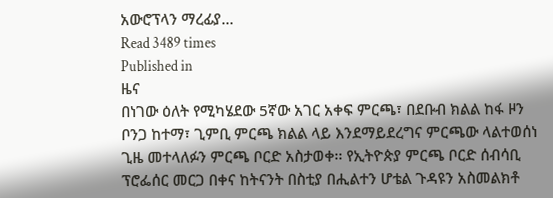አውሮፕላን ማረፊያ…
Read 3489 times
Published in
ዜና
በነገው ዕለት የሚካሄደው 5ኛው አገር አቀፍ ምርጫ፣ በደቡብ ክልል ከፋ ዞን ቦንጋ ከተማ፣ ጊምቢ ምርጫ ክልል ላይ እንደማይደረግና ምርጫው ላልተወሰነ ጊዜ መተላለፉን ምርጫ ቦርድ አስታወቀ፡፡ የኢትዮጵያ ምርጫ ቦርድ ሰብሳቢ ፕሮፌሰር መርጋ በቀና ከትናንት በስቲያ በሒልተን ሆቴል ጉዳዩን አስመልክቶ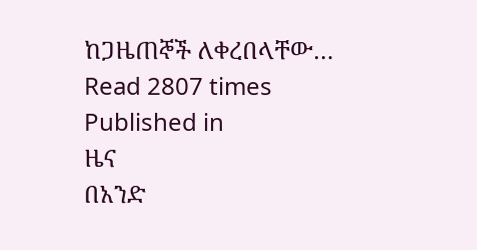ከጋዜጠኞች ለቀረበላቸው…
Read 2807 times
Published in
ዜና
በአንድ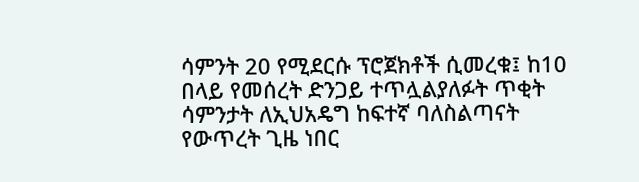ሳምንት 20 የሚደርሱ ፕሮጀክቶች ሲመረቁ፤ ከ10 በላይ የመሰረት ድንጋይ ተጥሏልያለፉት ጥቂት ሳምንታት ለኢህአዴግ ከፍተኛ ባለስልጣናት የውጥረት ጊዜ ነበር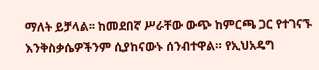ማለት ይቻላል፡፡ ከመደበኛ ሥራቸው ውጭ ከምርጫ ጋር የተገናኙ እንቅስቃሴዎችንም ሲያከናውኑ ሰንብተዋል። የኢህአዴግ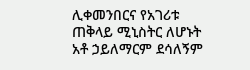ሊቀመንበርና የአገሪቱ ጠቅላይ ሚኒስትር ለሆኑት አቶ ኃይለማርም ደሳለኝም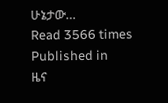ሁኔታው…
Read 3566 times
Published in
ዜና